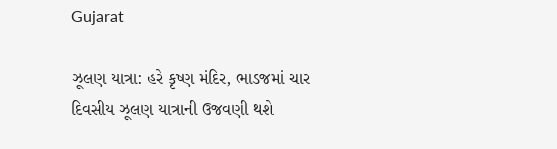Gujarat

ઝૂલણ યાત્રા: હરે કૃષ્ણ મંદિર, ભાડજમાં ચાર દિવસીય ઝૂલણ યાત્રાની ઉજવણી થશે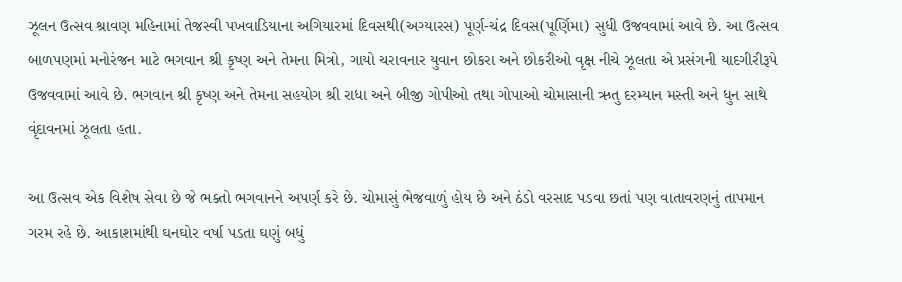ઝૂલન ઉત્સવ શ્રાવણ મહિનામાં તેજસ્વી પખવાડિયાના અગિયારમાં દિવસથી(અગ્યારસ) પૂર્ણ-ચંદ્ર દિવસ(પૂર્ણિમા) સુધી ઉજવવામાં આવે છે. આ ઉત્સવ બાળપણમાં મનોરંજન માટે ભગવાન શ્રી કૃષ્ણ અને તેમના મિત્રો, ગાયો ચરાવનાર યુવાન છોકરા અને છોકરીઓ વૃક્ષ નીચે ઝૂલતા એ પ્રસંગની યાદગીરીરૂપે ઉજવવામાં આવે છે. ભગવાન શ્રી કૃષ્ણ અને તેમના સહયોગ શ્રી રાધા અને બીજી ગોપીઓ તથા ગોપાઓ ચોમાસાની ઋતુ દરમ્યાન મસ્તી અને ધુન સાથે વૃંદાવનમાં ઝૂલતા હતા.

આ ઉત્સવ એક વિશેષ સેવા છે જે ભક્તો ભગવાનને અપર્ણ કરે છે. ચોમાસું ભેજવાળું હોય છે અને ઠંડો વરસાદ પડવા છતાં પણ વાતાવરણનું તાપમાન ગરમ રહે છે. આકાશમાંથી ઘનઘોર વર્ષા પડતા ઘણું બધું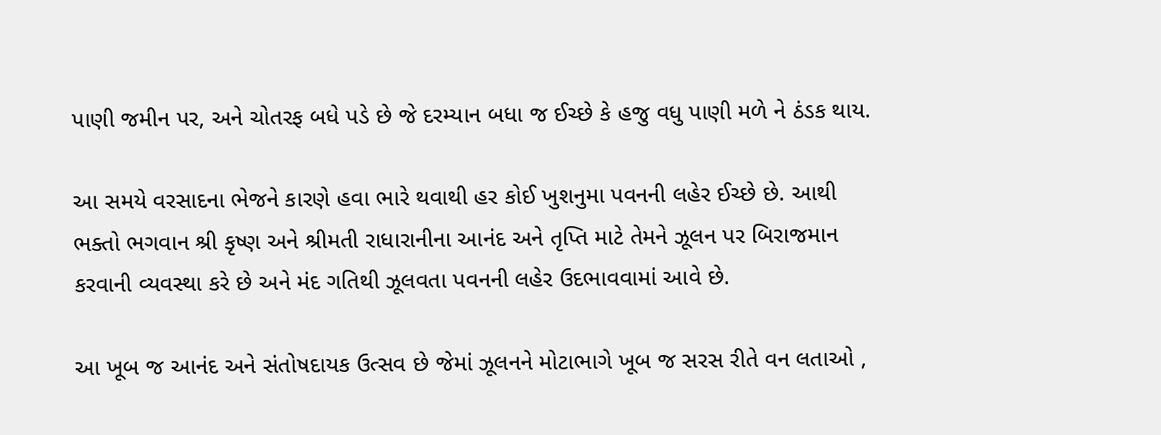પાણી જમીન પર, અને ચોતરફ બધે પડે છે જે દરમ્યાન બધા જ ઈચ્છે કે હજુ વધુ પાણી મળે ને ઠંડક થાય.

આ સમયે વરસાદના ભેજને કારણે હવા ભારે થવાથી હર કોઈ ખુશનુમા પવનની લહેર ઈચ્છે છે. આથી ભક્તો ભગવાન શ્રી કૃષ્ણ અને શ્રીમતી રાધારાનીના આનંદ અને તૃપ્તિ માટે તેમને ઝૂલન પર બિરાજમાન કરવાની વ્યવસ્થા કરે છે અને મંદ ગતિથી ઝૂલવતા પવનની લહેર ઉદભાવવામાં આવે છે.

આ ખૂબ જ આનંદ અને સંતોષદાયક ઉત્સવ છે જેમાં ઝૂલનને મોટાભાગે ખૂબ જ સરસ રીતે વન લતાઓ ,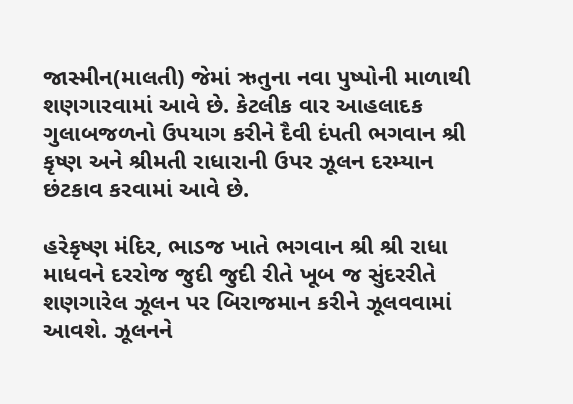જાસ્મીન(માલતી) જેમાં ઋતુના નવા પુષ્પોની માળાથી શણગારવામાં આવે છે. કેટલીક વાર આહલાદક ગુલાબજળનો ઉપયાગ કરીને દૈવી દંપતી ભગવાન શ્રી કૃષ્ણ અને શ્રીમતી રાધારાની ઉપર ઝૂલન દરમ્યાન છંટકાવ કરવામાં આવે છે.

હરેકૃષ્ણ મંદિર, ભાડજ ખાતે ભગવાન શ્રી શ્રી રાધા માધવને દરરોજ જુદી જુદી રીતે ખૂબ જ સુંદરરીતે શણગારેલ ઝૂલન પર બિરાજમાન કરીને ઝૂલવવામાં આવશે. ઝૂલનને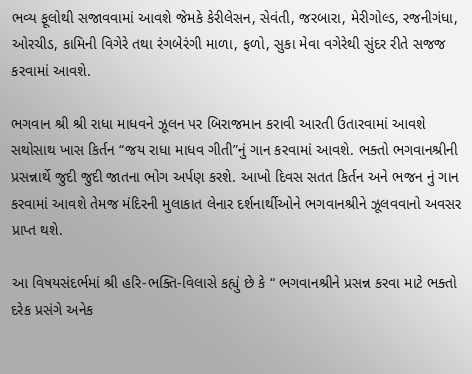ભવ્ય ફૂલોથી સજાવવામાં આવશે જેમકે કેરીલેસન, સેવંતી, જરબારા, મેરીગોલ્ડ, રજનીગંધા, ઓરચીડ, કામિની વિગેરે તથા રંગબેરંગી માળા, ફળો, સુકા મેવા વગેરેથી સુંદર રીતે સજજ કરવામાં આવશે.

ભગવાન શ્રી શ્રી રાધા માધવને ઝૂલન પર બિરાજમાન કરાવી આરતી ઉતારવામાં આવશે સથોસાથ ખાસ કિર્તન “જય રાધા માધવ ગીતી”નું ગાન કરવામાં આવશે. ભક્તો ભગવાનશ્રીની પ્રસન્નાર્થે જુદી જુદી જાતના ભોગ અર્પણ કરશે. આખો દિવસ સતત કિર્તન અને ભજન નું ગાન કરવામાં આવશે તેમજ મંદિરની મુલાકાત લેનાર દર્શનાર્થીઓને ભગવાનશ્રીને ઝૂલવવાનો અવસર પ્રાપ્ત થશે.

આ વિષયસંદર્ભમાં શ્રી હરિ-ભક્તિ-વિલાસે કહ્યું છે કે “ ભગવાનશ્રીને પ્રસન્ન કરવા માટે ભક્તો દરેક પ્રસંગે અનેક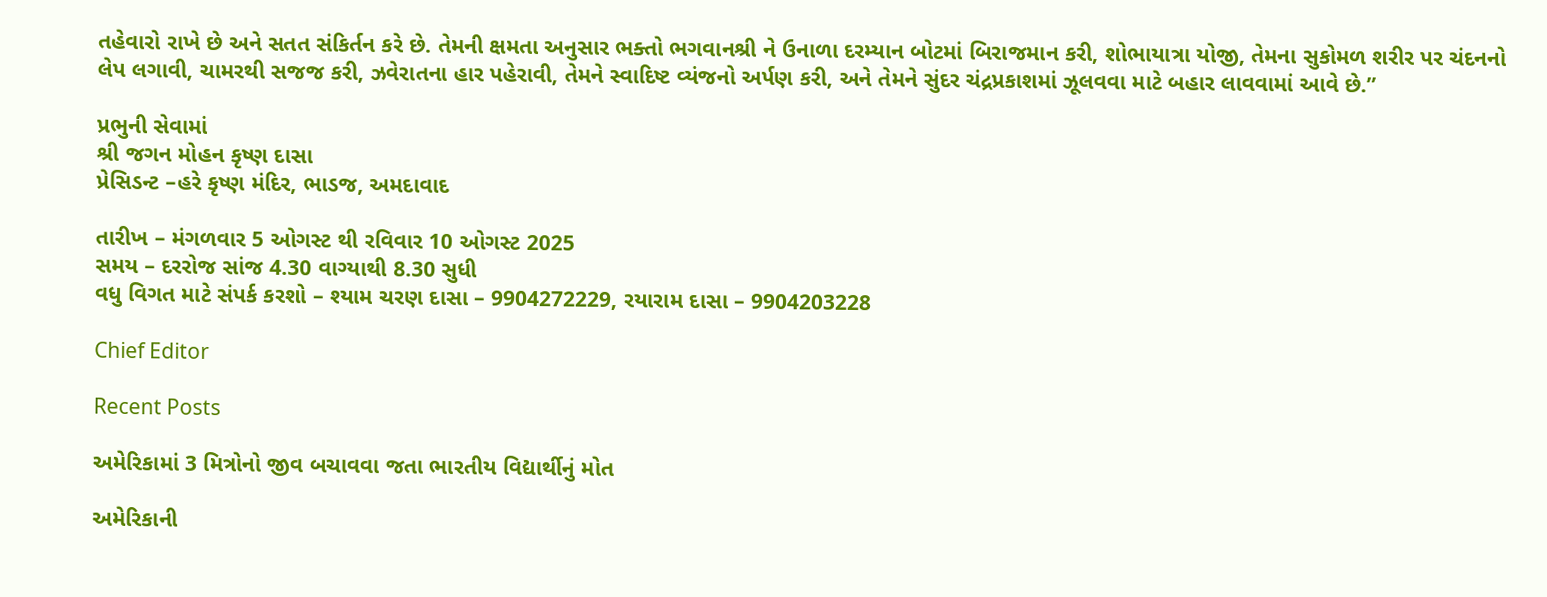તહેવારો રાખે છે અને સતત સંકિર્તન કરે છે. તેમની ક્ષમતા અનુસાર ભક્તો ભગવાનશ્રી ને ઉનાળા દરમ્યાન બોટમાં બિરાજમાન કરી, શોભાયાત્રા યોજી, તેમના સુકોમળ શરીર પર ચંદનનો લેપ લગાવી, ચામરથી સજજ કરી, ઝવેરાતના હાર પહેરાવી, તેમને સ્વાદિષ્ટ વ્યંજનો અર્પણ કરી, અને તેમને સુંદર ચંદ્રપ્રકાશમાં ઝૂલવવા માટે બહાર લાવવામાં આવે છે.”

પ્રભુની સેવામાં
શ્રી જગન મોહન કૃષ્ણ દાસા
પ્રેસિડન્ટ –હરે કૃષ્ણ મંદિર, ભાડજ, અમદાવાદ

તારીખ – મંગળવાર 5 ઓગસ્ટ થી રવિવાર 10 ઓગસ્ટ 2025
સમય – દરરોજ સાંજ 4.30 વાગ્યાથી 8.30 સુધી
વધુ વિગત માટે સંપર્ક કરશો – શ્યામ ચરણ દાસા – 9904272229, રયારામ દાસા – 9904203228

Chief Editor

Recent Posts

અમેરિકામાં 3 મિત્રોનો જીવ બચાવવા જતા ભારતીય વિદ્યાર્થીનું મોત

અમેરિકાની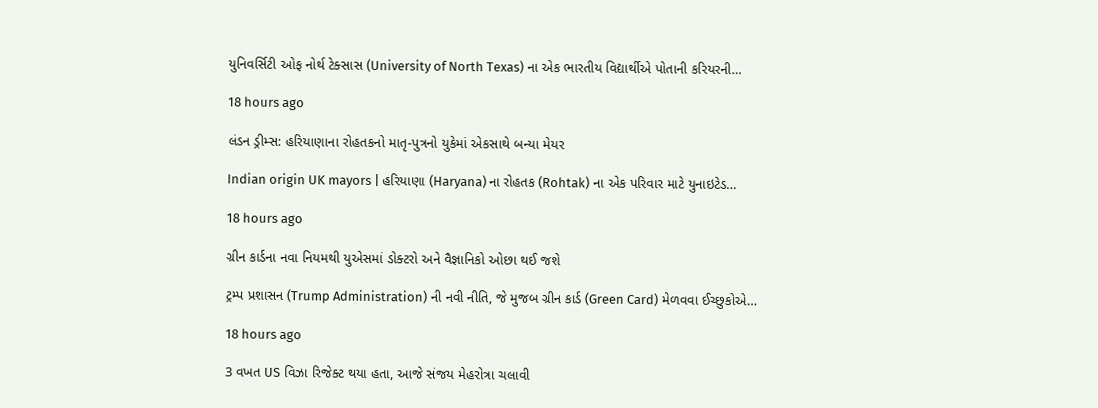યુનિવર્સિટી ઓફ નોર્થ ટેક્સાસ (University of North Texas) ના એક ભારતીય વિદ્યાર્થીએ પોતાની કરિયરની…

18 hours ago

લંડન ડ્રીમ્સ: હરિયાણાના રોહતકનો માતૃ-પુત્રનો યુકેમાં એકસાથે બન્યા મેયર

Indian origin UK mayors | હરિયાણા (Haryana) ના રોહતક (Rohtak) ના એક પરિવાર માટે યુનાઇટેડ…

18 hours ago

ગ્રીન કાર્ડના નવા નિયમથી યુએસમાં ડોક્ટરો અને વૈજ્ઞાનિકો ઓછા થઈ જશે

ટ્રમ્પ પ્રશાસન (Trump Administration) ની નવી નીતિ, જે મુજબ ગ્રીન કાર્ડ (Green Card) મેળવવા ઈચ્છુકોએ…

18 hours ago

3 વખત US વિઝા રિજેક્ટ થયા હતા, આજે સંજય મેહરોત્રા ચલાવી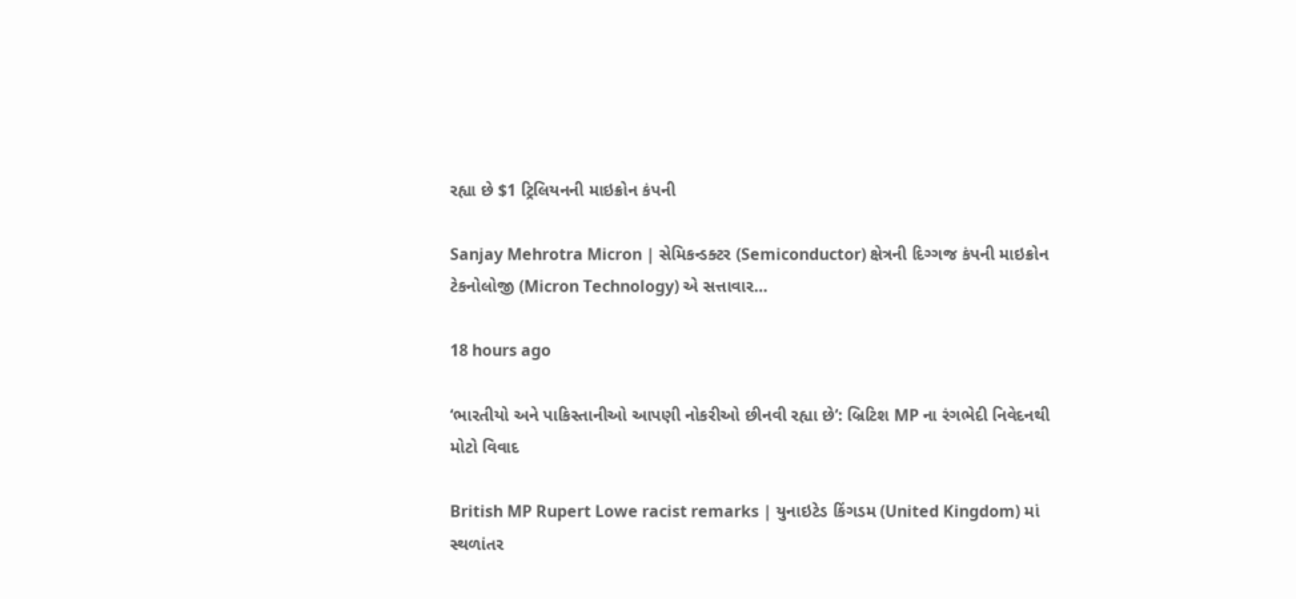રહ્યા છે $1 ટ્રિલિયનની માઇક્રોન કંપની

Sanjay Mehrotra Micron | સેમિકન્ડક્ટર (Semiconductor) ક્ષેત્રની દિગ્ગજ કંપની માઇક્રોન ટેકનોલોજી (Micron Technology) એ સત્તાવાર…

18 hours ago

‘ભારતીયો અને પાકિસ્તાનીઓ આપણી નોકરીઓ છીનવી રહ્યા છે’: બ્રિટિશ MP ના રંગભેદી નિવેદનથી મોટો વિવાદ

British MP Rupert Lowe racist remarks | યુનાઇટેડ કિંગડમ (United Kingdom) માં સ્થળાંતર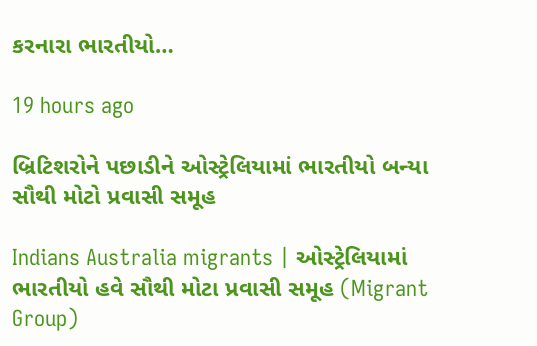કરનારા ભારતીયો…

19 hours ago

બ્રિટિશરોને પછાડીને ઓસ્ટ્રેલિયામાં ભારતીયો બન્યા સૌથી મોટો પ્રવાસી સમૂહ

Indians Australia migrants | ઓસ્ટ્રેલિયામાં ભારતીયો હવે સૌથી મોટા પ્રવાસી સમૂહ (Migrant Group)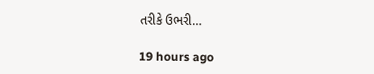તરીકે ઉભરી…

19 hours ago